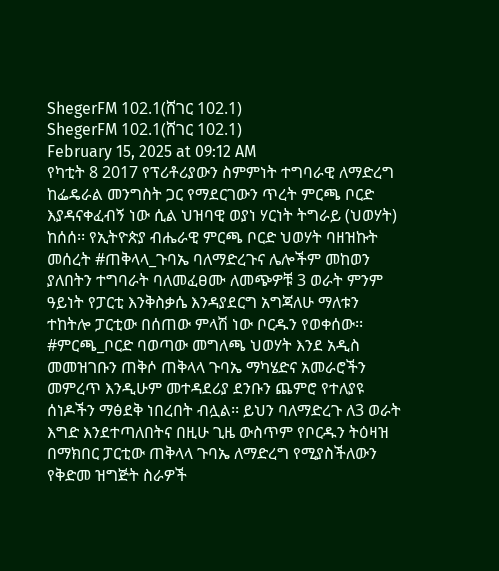ShegerFM 102.1(ሸገር 102.1)
ShegerFM 102.1(ሸገር 102.1)
February 15, 2025 at 09:12 AM
የካቲት 8 2017 የፕሪቶሪያውን ስምምነት ተግባራዊ ለማድረግ ከፌዴራል መንግስት ጋር የማደርገውን ጥረት ምርጫ ቦርድ እያዳናቀፈብኝ ነው ሲል ህዝባዊ ወያነ ሃርነት ትግራይ (ህወሃት) ከሰሰ፡፡ የኢትዮጵያ ብሔራዊ ምርጫ ቦርድ ህወሃት ባዘዝኩት መሰረት #ጠቅላላ_ጉባኤ ባለማድረጉና ሌሎችም መከወን ያለበትን ተግባራት ባለመፈፀሙ ለመጭዎቹ 3 ወራት ምንም ዓይነት የፓርቲ እንቅስቃሴ እንዳያደርግ አግጃለሁ ማለቱን ተከትሎ ፓርቲው በሰጠው ምላሽ ነው ቦርዱን የወቀሰው፡፡ #ምርጫ_ቦርድ ባወጣው መግለጫ ህወሃት እንደ አዲስ መመዝገቡን ጠቅሶ ጠቅላላ ጉባኤ ማካሄድና አመራሮችን መምረጥ እንዲሁም መተዳደሪያ ደንቡን ጨምሮ የተለያዩ ሰነዶችን ማፅደቅ ነበረበት ብሏል፡፡ ይህን ባለማድረጉ ለ3 ወራት እግድ እንደተጣለበትና በዚሁ ጊዜ ውስጥም የቦርዱን ትዕዛዝ በማክበር ፓርቲው ጠቅላላ ጉባኤ ለማድረግ የሚያስችለውን የቅድመ ዝግጅት ስራዎች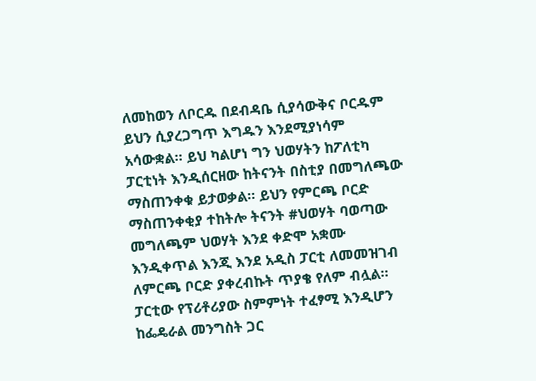ለመከወን ለቦርዱ በደብዳቤ ሲያሳውቅና ቦርዱም ይህን ሲያረጋግጥ እግዱን እንደሚያነሳም አሳውቋል፡፡ ይህ ካልሆነ ግን ህወሃትን ከፖለቲካ ፓርቲነት እንዲሰርዘው ከትናንት በስቲያ በመግለጫው ማስጠንቀቁ ይታወቃል፡፡ ይህን የምርጫ ቦርድ ማስጠንቀቂያ ተከትሎ ትናንት #ህወሃት ባወጣው መግለጫም ህወሃት እንደ ቀድሞ አቋሙ እንዲቀጥል እንጂ እንደ አዲስ ፓርቲ ለመመዝገብ ለምርጫ ቦርድ ያቀረብኩት ጥያቄ የለም ብሏል፡፡ ፓርቲው የፕሪቶሪያው ስምምነት ተፈፃሚ እንዲሆን ከፌዴራል መንግስት ጋር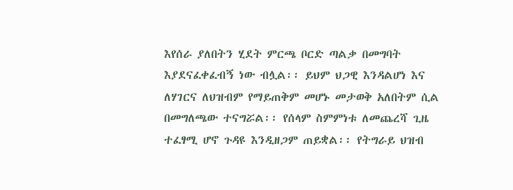እየሰራ ያለበትን ሂደት ምርጫ ቦርድ ጣልቃ በመግባት እያደናፈቀፈብኝ ነው ብሏል፡፡ ይህም ህጋዊ እንዳልሆነ እና ለሃገርና ለህዝብም የማይጠቅም መሆኑ መታወቅ አለበትም ሲል በመግለጫው ተናግሯል፡፡ የሰላም ስምምነቱ ለመጨረሻ ጊዜ ተፈፃሚ ሆኖ ጉዳዩ እንዲዘጋም ጠይቋል፡፡ የትግራይ ህዝብ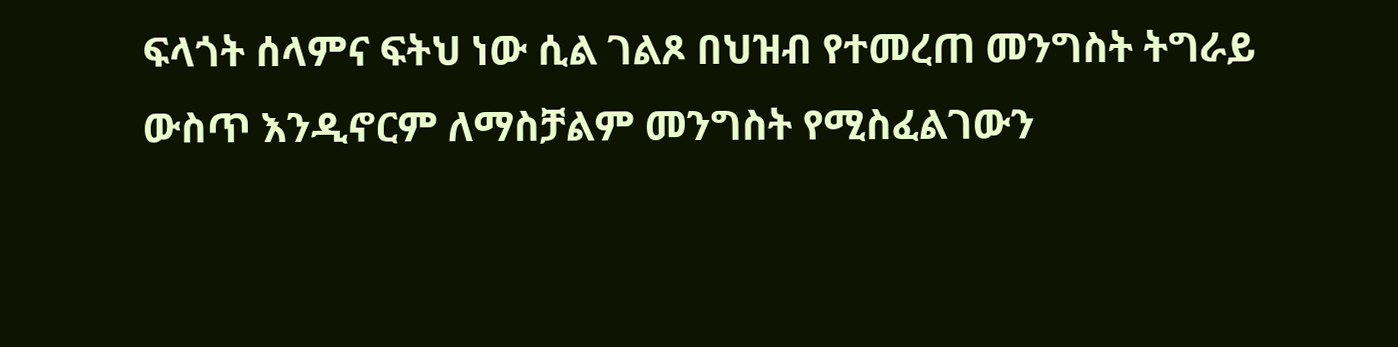ፍላጎት ሰላምና ፍትህ ነው ሲል ገልጾ በህዝብ የተመረጠ መንግስት ትግራይ ውስጥ እንዲኖርም ለማስቻልም መንግስት የሚስፈልገውን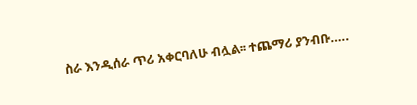ስራ እንዲሰራ ጥሪ አቀርባለሁ ብሏል፡፡ ተጨማሪ ያንብቡ…..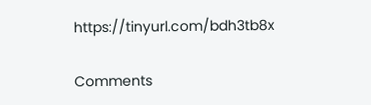https://tinyurl.com/bdh3tb8x

Comments